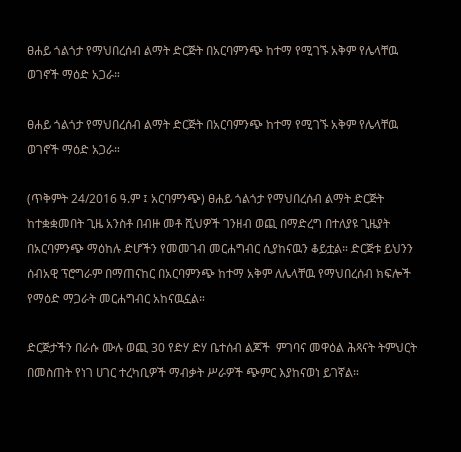ፀሐይ ጎልጎታ የማህበረሰብ ልማት ድርጅት በአርባምንጭ ከተማ የሚገኙ አቅም የሌላቸዉ ወገኖች ማዕድ አጋራ።

ፀሐይ ጎልጎታ የማህበረሰብ ልማት ድርጅት በአርባምንጭ ከተማ የሚገኙ አቅም የሌላቸዉ ወገኖች ማዕድ አጋራ።

(ጥቅምት 24/2016 ዓ.ም ፤ አርባምንጭ) ፀሐይ ጎልጎታ የማህበረሰብ ልማት ድርጅት ከተቋቋመበት ጊዜ አንስቶ በብዙ መቶ ሺህዎች ገንዘብ ወጪ በማድረግ በተለያዩ ጊዜያት በአርባምንጭ ማዕከሉ ድሆችን የመመገብ መርሐግብር ሲያከናዉን ቆይቷል። ድርጅቱ ይህንን ሰብአዊ ፕሮግራም በማጠናከር በአርባምንጭ ከተማ አቅም ለሌላቸዉ የማህበረሰብ ክፍሎች የማዕድ ማጋራት መርሐግብር አከናዉኗል።

ድርጅታችን በራሱ ሙሉ ወጪ 30 የድሃ ድሃ ቤተሰብ ልጆች  ምገባና መዋዕል ሕጻናት ትምህርት በመስጠት የነገ ሀገር ተረካቢዎች ማብቃት ሥራዎች ጭምር እያከናወነ ይገኛል።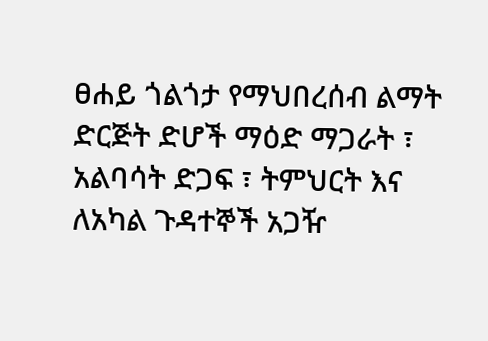ፀሐይ ጎልጎታ የማህበረሰብ ልማት ድርጅት ድሆች ማዕድ ማጋራት ፣ አልባሳት ድጋፍ ፣ ትምህርት እና ለአካል ጉዳተኞች አጋዥ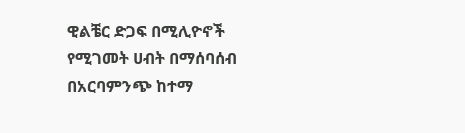ዊልቼር ድጋፍ በሚሊዮኖች የሚገመት ሀብት በማሰባሰብ በአርባምንጭ ከተማ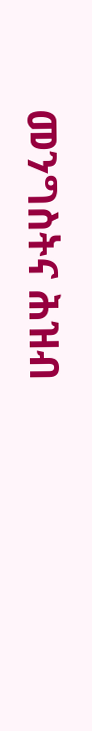መንግስትና ሕዝብ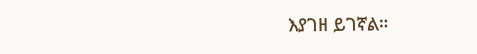እያገዘ ይገኛል።